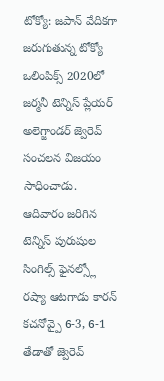టోక్యో: జపాన్ వేదికగా జరుగుతున్న టోక్యో ఒలింపిక్స్ 2020లో జర్మనీ టెన్నిస్ ప్లేయర్ అలెగ్జాండర్ జ్వెరెవ్ సంచలన విజయం సాధించాడు. ఆదివారం జరిగిన టెన్నిస్ పురుషుల సింగిల్స్ ఫైనల్స్లో రష్యా ఆటగాడు కారన్ కచనోవ్పై 6-3, 6-1 తేడాతో జ్వెరెవ్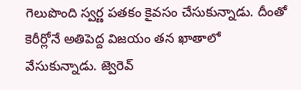గెలుపొంది స్వర్ణ పతకం కైవసం చేసుకున్నాడు. దీంతో కెరీర్లోనే అతిపెద్ద విజయం తన ఖాతాలో వేసుకున్నాడు. జ్వెరెవ్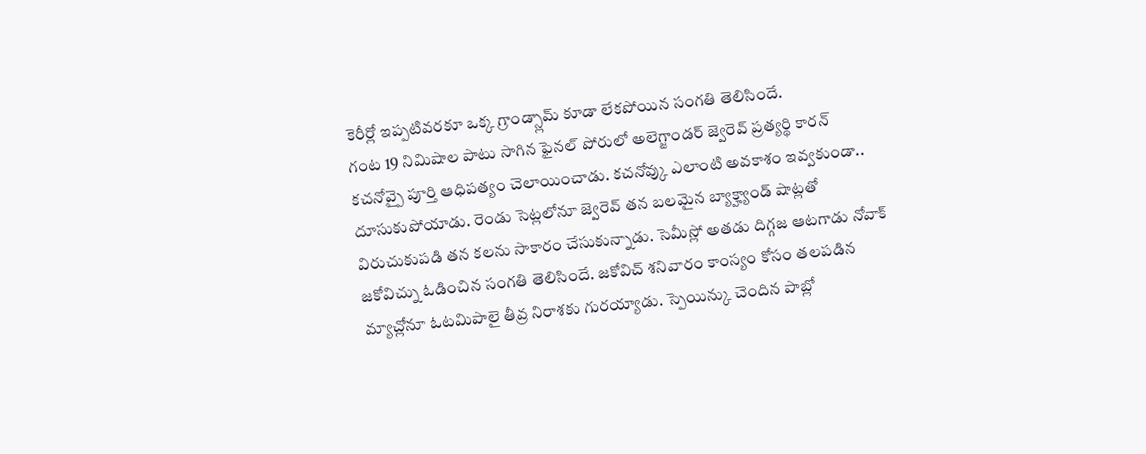కెరీర్లో ఇప్పటివరకూ ఒక్క గ్రాండ్స్లామ్ కూడా లేకపోయిన సంగతి తెలిసిందే.
గంట 19 నిమిషాల పాటు సాగిన ఫైనల్ పోరులో అలెగ్జాండర్ జ్వెరెవ్ ప్రత్యర్థి కారన్ కచనోవ్పై పూర్తి ఆధిపత్యం చెలాయించాడు. కచనోవ్కు ఎలాంటి అవకాశం ఇవ్వకుండా.. దూసుకుపోయాడు. రెండు సెట్లలోనూ జ్వెరెవ్ తన బలమైన బ్యాక్హ్యాండ్ షాట్లతో విరుచుకుపడి తన కలను సాకారం చేసుకున్నాడు. సెమీస్లో అతడు దిగ్గజ ఆటగాడు నోవాక్ జకోవిచ్ను ఓడించిన సంగతి తెలిసిందే. జకోవిచ్ శనివారం కాంస్యం కోసం తలపడిన మ్యాచ్లోనూ ఓటమిపాలై తీవ్ర నిరాశకు గురయ్యాడు. స్పెయిన్కు చెందిన పాబ్లో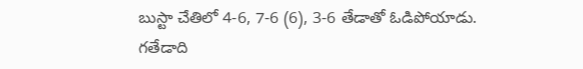బుస్టా చేతిలో 4-6, 7-6 (6), 3-6 తేడాతో ఓడిపోయాడు.
గతేడాది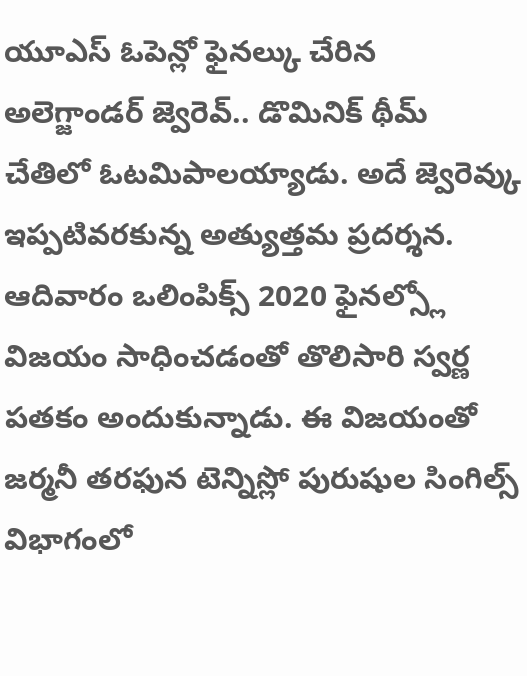యూఎస్ ఓపెన్లో ఫైనల్కు చేరిన అలెగ్జాండర్ జ్వెరెవ్.. డొమినిక్ థీమ్ చేతిలో ఓటమిపాలయ్యాడు. అదే జ్వెరెవ్కు ఇప్పటివరకున్న అత్యుత్తమ ప్రదర్శన. ఆదివారం ఒలింపిక్స్ 2020 ఫైనల్స్లో విజయం సాధించడంతో తొలిసారి స్వర్ణ పతకం అందుకున్నాడు. ఈ విజయంతో జర్మనీ తరఫున టెన్నిస్లో పురుషుల సింగిల్స్ విభాగంలో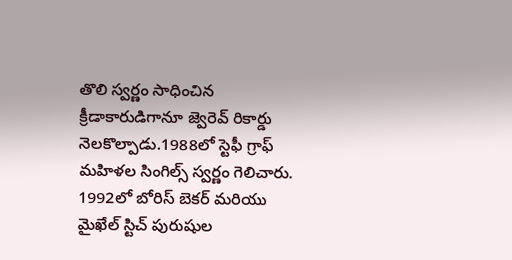తొలి స్వర్ణం సాధించిన క్రీడాకారుడిగానూ జ్వెరెవ్ రికార్డు నెలకొల్పాడు.1988లో స్టెఫీ గ్రాఫ్ మహిళల సింగిల్స్ స్వర్ణం గెలిచారు. 1992లో బోరిస్ బెకర్ మరియు మైఖేల్ స్టిచ్ పురుషుల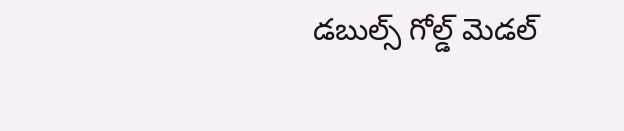డబుల్స్ గోల్డ్ మెడల్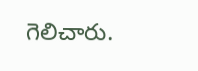గెలిచారు.